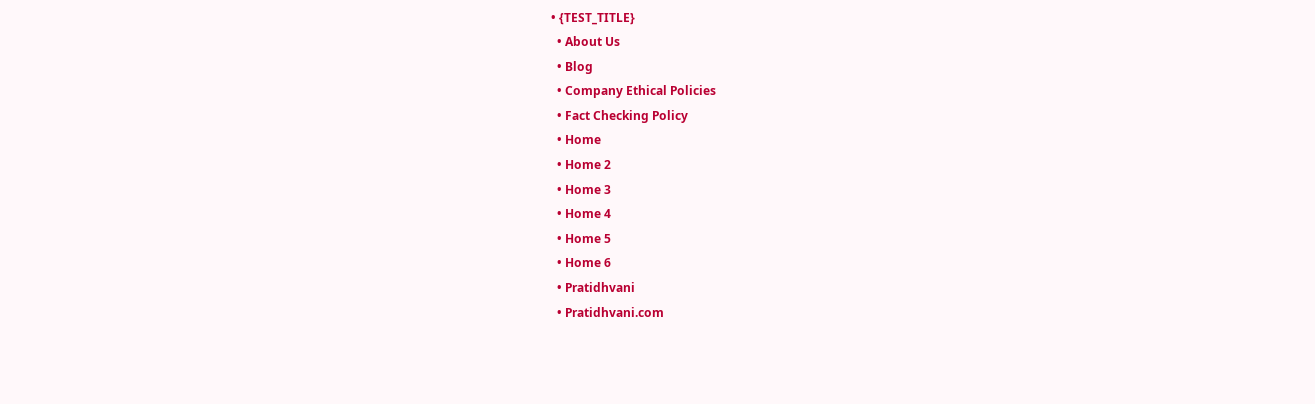• {TEST_TITLE}
  • About Us
  • Blog
  • Company Ethical Policies
  • Fact Checking Policy
  • Home
  • Home 2
  • Home 3
  • Home 4
  • Home 5
  • Home 6
  • Pratidhvani
  • Pratidhvani.com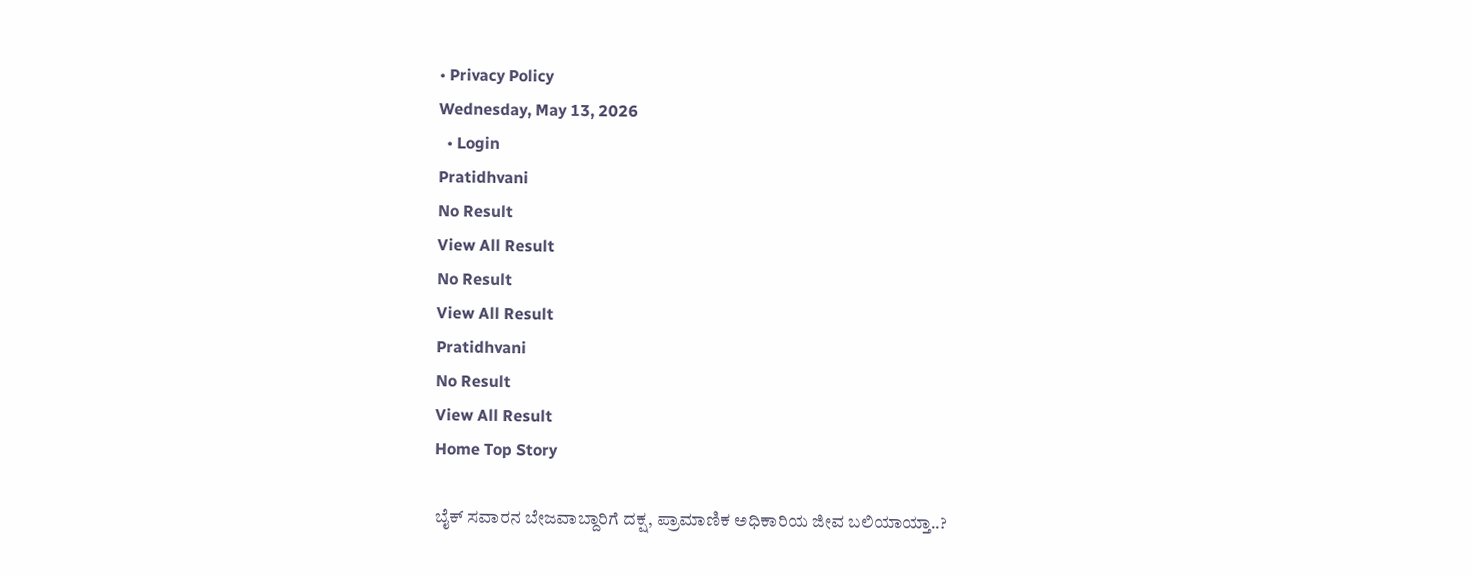• Privacy Policy
Wednesday, May 13, 2026
  • Login
Pratidhvani
No Result
View All Result
No Result
View All Result
Pratidhvani
No Result
View All Result
Home Top Story

ಬೈಕ್‌ ಸವಾರನ ಬೇಜವಾಬ್ದಾರಿಗೆ ದಕ್ಷ, ಪ್ರಾಮಾಣಿಕ ಅಧಿಕಾರಿಯ ಜೀವ ಬಲಿಯಾಯ್ತಾ..?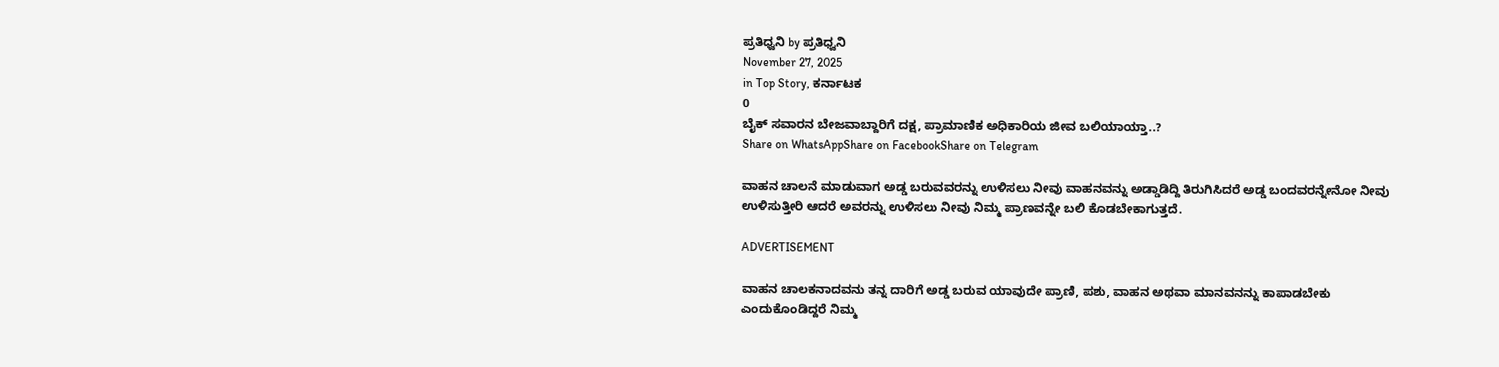ಪ್ರತಿಧ್ವನಿ by ಪ್ರತಿಧ್ವನಿ
November 27, 2025
in Top Story, ಕರ್ನಾಟಕ
0
ಬೈಕ್‌ ಸವಾರನ ಬೇಜವಾಬ್ದಾರಿಗೆ ದಕ್ಷ, ಪ್ರಾಮಾಣಿಕ ಅಧಿಕಾರಿಯ ಜೀವ ಬಲಿಯಾಯ್ತಾ..?
Share on WhatsAppShare on FacebookShare on Telegram

ವಾಹನ ಚಾಲನೆ ಮಾಡುವಾಗ ಅಡ್ಡ ಬರುವವರನ್ನು ಉಳಿಸಲು ನೀವು ವಾಹನವನ್ನು ಅಡ್ಡಾಡಿದ್ದಿ ತಿರುಗಿಸಿದರೆ ಅಡ್ಡ ಬಂದವರನ್ನೇನೋ ನೀವು ಉಳಿಸುತ್ತೀರಿ ಆದರೆ ಅವರನ್ನು ಉಳಿಸಲು ನೀವು ನಿಮ್ಮ ಪ್ರಾಣವನ್ನೇ ಬಲಿ ಕೊಡಬೇಕಾಗುತ್ತದೆ.

ADVERTISEMENT

ವಾಹನ ಚಾಲಕನಾದವನು ತನ್ನ ದಾರಿಗೆ ಅಡ್ಡ ಬರುವ ಯಾವುದೇ ಪ್ರಾಣಿ, ಪಶು, ವಾಹನ ಅಥವಾ ಮಾನವನನ್ನು ಕಾಪಾಡಬೇಕು ಎಂದುಕೊಂಡಿದ್ದರೆ ನಿಮ್ಮ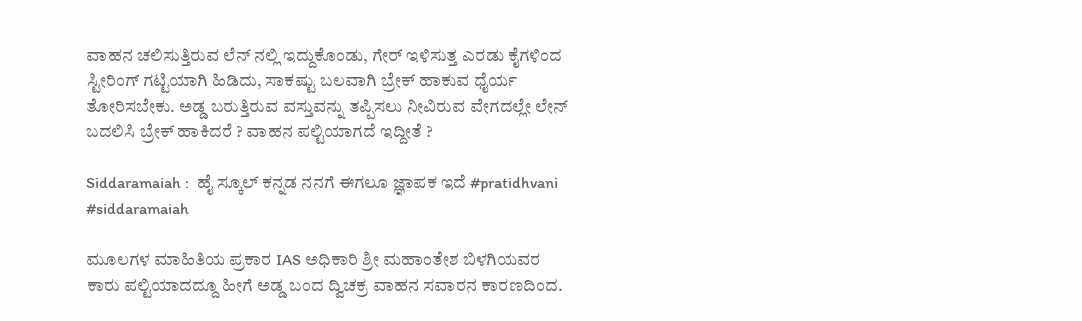ವಾಹನ ಚಲಿಸುತ್ತಿರುವ ಲೆನ್ ನಲ್ಲಿ ಇದ್ದುಕೊಂಡು, ಗೇರ್ ಇಳಿಸುತ್ತ ಎರಡು ಕೈಗಳಿಂದ ಸ್ಟೀರಿಂಗ್ ಗಟ್ಟಿಯಾಗಿ ಹಿಡಿದು, ಸಾಕಷ್ಟು ಬಲವಾಗಿ ಬ್ರೇಕ್ ಹಾಕುವ ಧೈರ್ಯ ತೋರಿಸಬೇಕು. ಅಡ್ಡ ಬರುತ್ತಿರುವ ವಸ್ತುವನ್ನು ತಪ್ಪಿಸಲು ನೀವಿರುವ ವೇಗದಲ್ಲೇ ಲೇನ್ ಬದಲಿಸಿ ಬ್ರೇಕ್ ಹಾಕಿದರೆ ? ವಾಹನ ಪಲ್ಟಿಯಾಗದೆ ಇದ್ದೀತೆ ?

Siddaramaiah :  ಹೈ ಸ್ಕೂಲ್ ಕನ್ನಡ ನನಗೆ ಈಗಲೂ ಜ್ಞಾಪಕ ಇದೆ #pratidhvani #siddaramaiah

ಮೂಲಗಳ ಮಾಹಿತಿಯ ಪ್ರಕಾರ IAS ಅಧಿಕಾರಿ ಶ್ರೀ ಮಹಾಂತೇಶ ಬಿಳಗಿಯವರ ಕಾರು ಪಲ್ಟಿಯಾದದ್ದೂ ಹೀಗೆ ಅಡ್ಡ ಬಂದ ದ್ವಿಚಕ್ರ ವಾಹನ ಸವಾರನ ಕಾರಣದಿಂದ.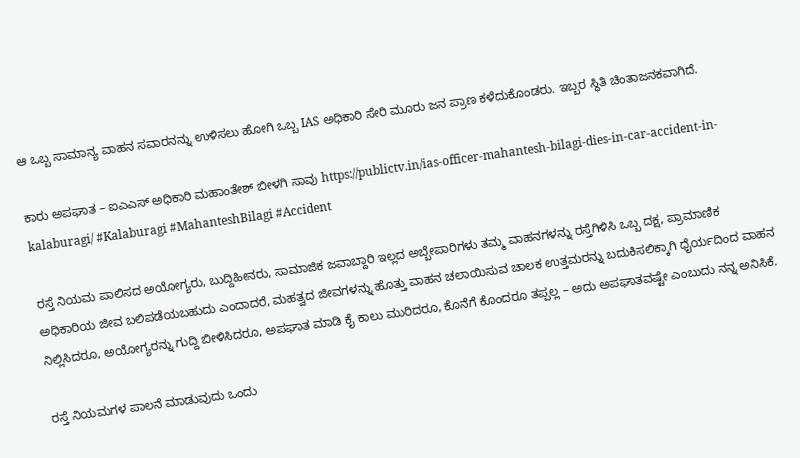ಆ ಒಬ್ಬ ಸಾಮಾನ್ಯ ವಾಹನ ಸವಾರನನ್ನು ಉಳಿಸಲು ಹೋಗಿ ಒಬ್ಬ IAS ಅಧಿಕಾರಿ ಸೇರಿ ಮೂರು ಜನ ಪ್ರಾಣ ಕಳೆದುಕೊಂಡರು. ಇಬ್ಬರ ಸ್ಥಿತಿ ಚಿಂತಾಜನಕವಾಗಿದೆ.

ಕಾರು ಅಪಘಾತ – ಐಎಎಸ್‌ ಅಧಿಕಾರಿ ಮಹಾಂತೇಶ್ ಬೀಳಗಿ ಸಾವು https://publictv.in/ias-officer-mahantesh-bilagi-dies-in-car-accident-in-kalaburagi/ #Kalaburagi #MahanteshBilagi #Accident

ರಸ್ತೆ ನಿಯಮ ಪಾಲಿಸದ ಅಯೋಗ್ಯರು, ಬುದ್ದಿಹೀನರು, ಸಾಮಾಜಿಕ ಜವಾಬ್ದಾರಿ ಇಲ್ಲದ ಅಬ್ಬೇಪಾರಿಗಳು ತಮ್ಮ ವಾಹನಗಳನ್ನು ರಸ್ತೆಗಿಳಿಸಿ ಒಬ್ಬ ದಕ್ಷ, ಪ್ರಾಮಾಣಿಕ ಅಧಿಕಾರಿಯ ಜೀವ ಬಲಿಪಡೆಯಬಹುದು ಎಂದಾದರೆ, ಮಹತ್ವದ ಜೀವಗಳನ್ನು ಹೊತ್ತು ವಾಹನ ಚಲಾಯಿಸುವ ಚಾಲಕ ಉತ್ತಮರನ್ನು ಬದುಕಿಸಲಿಕ್ಕಾಗಿ ಧೈರ್ಯದಿಂದ ವಾಹನ ನಿಲ್ಲಿಸಿದರೂ, ಅಯೋಗ್ಯರನ್ನು ಗುದ್ದಿ ಬೀಳಿಸಿದರೂ, ಅಪಘಾತ ಮಾಡಿ ಕೈ ಕಾಲು ಮುರಿದರೂ, ಕೊನೆಗೆ ಕೊಂದರೂ ತಪ್ಪಲ್ಲ – ಅದು ಅಪಘಾತವಷ್ಟೇ ಎಂಬುದು ನನ್ನ ಅನಿಸಿಕೆ.

ರಸ್ತೆ ನಿಯಮಗಳ ಪಾಲನೆ ಮಾಡುವುದು ಒಂದು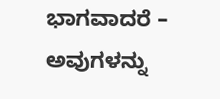ಭಾಗವಾದರೆ – ಅವುಗಳನ್ನು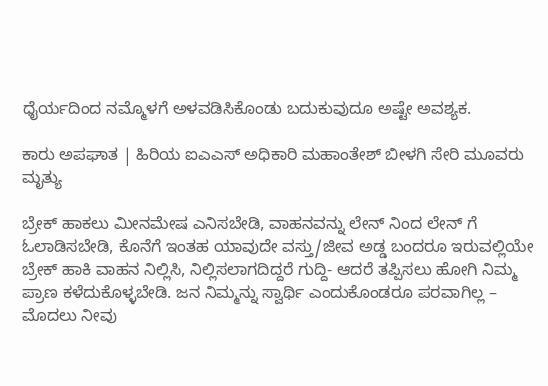ಧೈರ್ಯದಿಂದ ನಮ್ಮೊಳಗೆ ಅಳವಡಿಸಿಕೊಂಡು ಬದುಕುವುದೂ ಅಷ್ಟೇ ಅವಶ್ಯಕ.

ಕಾರು ಅಪಘಾತ | ಹಿರಿಯ ಐಎಎಸ್ ಅಧಿಕಾರಿ ಮಹಾಂತೇಶ್ ಬೀಳಗಿ ಸೇರಿ ಮೂವರು ಮೃತ್ಯು

ಬ್ರೇಕ್ ಹಾಕಲು ಮೀನಮೇಷ ಎನಿಸಬೇಡಿ, ವಾಹನವನ್ನು ಲೇನ್ ನಿಂದ ಲೇನ್ ಗೆ ಓಲಾಡಿಸಬೇಡಿ, ಕೊನೆಗೆ ಇಂತಹ ಯಾವುದೇ ವಸ್ತು/ಜೀವ ಅಡ್ಡ ಬಂದರೂ ಇರುವಲ್ಲಿಯೇ ಬ್ರೇಕ್ ಹಾಕಿ ವಾಹನ ನಿಲ್ಲಿಸಿ, ನಿಲ್ಲಿಸಲಾಗದಿದ್ದರೆ ಗುದ್ದಿ- ಆದರೆ ತಪ್ಪಿಸಲು ಹೋಗಿ ನಿಮ್ಮ ಪ್ರಾಣ ಕಳೆದುಕೊಳ್ಳಬೇಡಿ. ಜನ ನಿಮ್ಮನ್ನು ಸ್ವಾರ್ಥಿ ಎಂದುಕೊಂಡರೂ ಪರವಾಗಿಲ್ಲ – ಮೊದಲು ನೀವು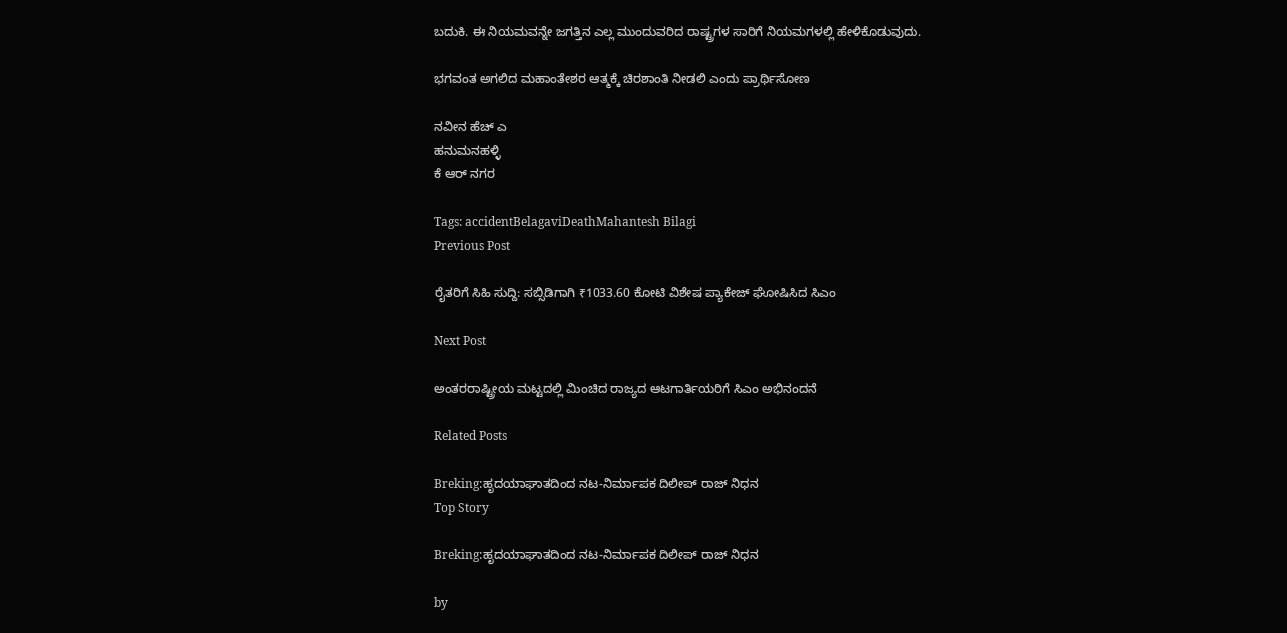ಬದುಕಿ. ಈ ನಿಯಮವನ್ನೇ ಜಗತ್ತಿನ ಎಲ್ಲ ಮುಂದುವರಿದ ರಾಷ್ಟ್ರಗಳ ಸಾರಿಗೆ ನಿಯಮಗಳಲ್ಲಿ ಹೇಳಿಕೊಡುವುದು.

ಭಗವಂತ ಅಗಲಿದ ಮಹಾಂತೇಶರ ಆತ್ಮಕ್ಕೆ ಚಿರಶಾಂತಿ ನೀಡಲಿ ಎಂದು ಪ್ರಾರ್ಥಿಸೋಣ

ನವೀನ ಹೆಚ್ ಎ
ಹನುಮನಹಳ್ಳಿ
ಕೆ ಆರ್ ನಗರ

Tags: accidentBelagaviDeathMahantesh Bilagi
Previous Post

ರೈತರಿಗೆ ಸಿಹಿ ಸುದ್ದಿ: ಸಬ್ಸಿಡಿಗಾಗಿ ₹1033.60 ಕೋಟಿ ವಿಶೇಷ ಪ್ಯಾಕೇಜ್ ಘೋಷಿಸಿದ ಸಿಎಂ

Next Post

ಅಂತರರಾಷ್ಟ್ರೀಯ ಮಟ್ಟದಲ್ಲಿ ಮಿಂಚಿದ ರಾಜ್ಯದ ಆಟಗಾರ್ತಿಯರಿಗೆ ಸಿಎಂ ಅಭಿನಂದನೆ

Related Posts

Breking:ಹೃದಯಾಘಾತದಿಂದ ನಟ-ನಿರ್ಮಾಪಕ ದಿಲೀಪ್ ರಾಜ್ ನಿಧನ
Top Story

Breking:ಹೃದಯಾಘಾತದಿಂದ ನಟ-ನಿರ್ಮಾಪಕ ದಿಲೀಪ್ ರಾಜ್ ನಿಧನ

by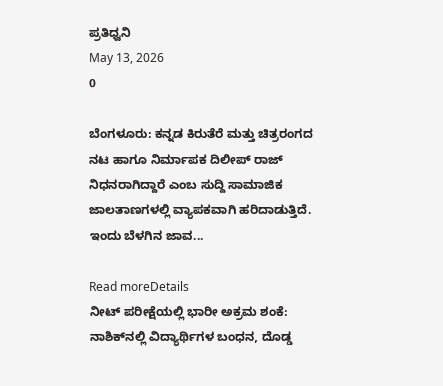ಪ್ರತಿಧ್ವನಿ
May 13, 2026
0

ಬೆಂಗಳೂರು: ಕನ್ನಡ ಕಿರುತೆರೆ ಮತ್ತು ಚಿತ್ರರಂಗದ ನಟ ಹಾಗೂ ನಿರ್ಮಾಪಕ ದಿಲೀಪ್ ರಾಜ್ ನಿಧನರಾಗಿದ್ದಾರೆ ಎಂಬ ಸುದ್ದಿ ಸಾಮಾಜಿಕ ಜಾಲತಾಣಗಳಲ್ಲಿ ವ್ಯಾಪಕವಾಗಿ ಹರಿದಾಡುತ್ತಿದೆ. ಇಂದು ಬೆಳಗಿನ ಜಾವ...

Read moreDetails
ನೀಟ್ ಪರೀಕ್ಷೆಯಲ್ಲಿ ಭಾರೀ ಅಕ್ರಮ ಶಂಕೆ: ನಾಶಿಕ್‌ನಲ್ಲಿ ವಿದ್ಯಾರ್ಥಿಗಳ ಬಂಧನ, ದೊಡ್ಡ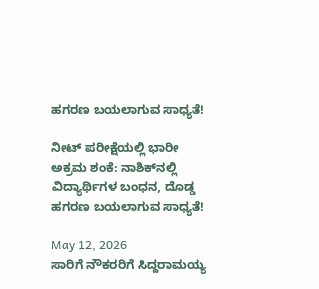ಹಗರಣ ಬಯಲಾಗುವ ಸಾಧ್ಯತೆ!

ನೀಟ್ ಪರೀಕ್ಷೆಯಲ್ಲಿ ಭಾರೀ ಅಕ್ರಮ ಶಂಕೆ: ನಾಶಿಕ್‌ನಲ್ಲಿ ವಿದ್ಯಾರ್ಥಿಗಳ ಬಂಧನ, ದೊಡ್ಡ ಹಗರಣ ಬಯಲಾಗುವ ಸಾಧ್ಯತೆ!

May 12, 2026
ಸಾರಿಗೆ ನೌಕರರಿಗೆ ಸಿದ್ದರಾಮಯ್ಯ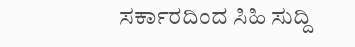ಸರ್ಕಾರದಿಂದ ಸಿಹಿ ಸುದ್ದಿ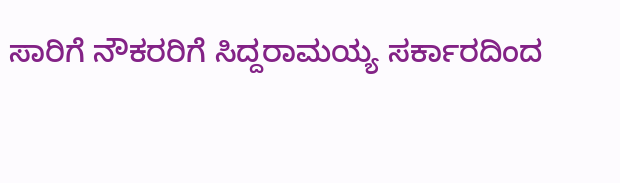ಸಾರಿಗೆ ನೌಕರರಿಗೆ ಸಿದ್ದರಾಮಯ್ಯ ಸರ್ಕಾರದಿಂದ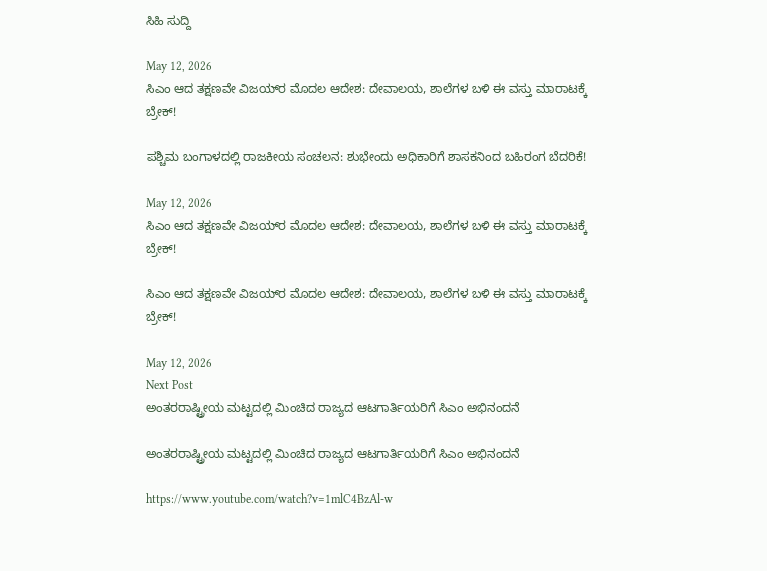ಸಿಹಿ ಸುದ್ದಿ

May 12, 2026
ಸಿಎಂ ಆದ ತಕ್ಷಣವೇ ವಿಜಯ್‌ರ ಮೊದಲ ಆದೇಶ: ದೇವಾಲಯ, ಶಾಲೆಗಳ ಬಳಿ ಈ ವಸ್ತು ಮಾರಾಟಕ್ಕೆ ಬ್ರೇಕ್!

ಪಶ್ಚಿಮ ಬಂಗಾಳದಲ್ಲಿ ರಾಜಕೀಯ ಸಂಚಲನ: ಶುಭೇಂದು ಅಧಿಕಾರಿಗೆ ಶಾಸಕನಿಂದ ಬಹಿರಂಗ ಬೆದರಿಕೆ!

May 12, 2026
ಸಿಎಂ ಆದ ತಕ್ಷಣವೇ ವಿಜಯ್‌ರ ಮೊದಲ ಆದೇಶ: ದೇವಾಲಯ, ಶಾಲೆಗಳ ಬಳಿ ಈ ವಸ್ತು ಮಾರಾಟಕ್ಕೆ ಬ್ರೇಕ್!

ಸಿಎಂ ಆದ ತಕ್ಷಣವೇ ವಿಜಯ್‌ರ ಮೊದಲ ಆದೇಶ: ದೇವಾಲಯ, ಶಾಲೆಗಳ ಬಳಿ ಈ ವಸ್ತು ಮಾರಾಟಕ್ಕೆ ಬ್ರೇಕ್!

May 12, 2026
Next Post
ಅಂತರರಾಷ್ಟ್ರೀಯ ಮಟ್ಟದಲ್ಲಿ ಮಿಂಚಿದ ರಾಜ್ಯದ ಆಟಗಾರ್ತಿಯರಿಗೆ ಸಿಎಂ ಅಭಿನಂದನೆ

ಅಂತರರಾಷ್ಟ್ರೀಯ ಮಟ್ಟದಲ್ಲಿ ಮಿಂಚಿದ ರಾಜ್ಯದ ಆಟಗಾರ್ತಿಯರಿಗೆ ಸಿಎಂ ಅಭಿನಂದನೆ

https://www.youtube.com/watch?v=1mlC4BzAl-w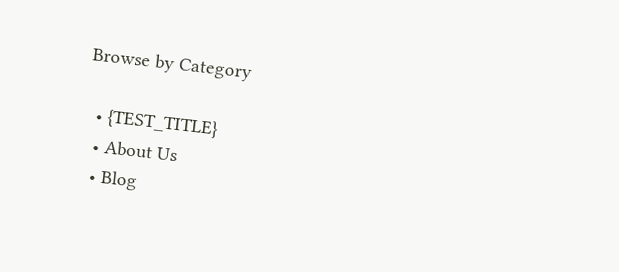Browse by Category

  • {TEST_TITLE}
  • About Us
  • Blog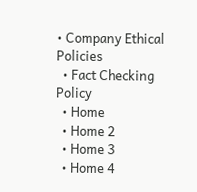• Company Ethical Policies
  • Fact Checking Policy
  • Home
  • Home 2
  • Home 3
  • Home 4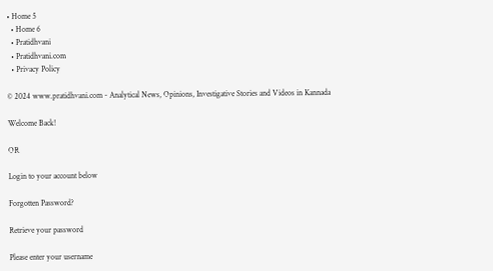• Home 5
  • Home 6
  • Pratidhvani
  • Pratidhvani.com
  • Privacy Policy

© 2024 www.pratidhvani.com - Analytical News, Opinions, Investigative Stories and Videos in Kannada

Welcome Back!

OR

Login to your account below

Forgotten Password?

Retrieve your password

Please enter your username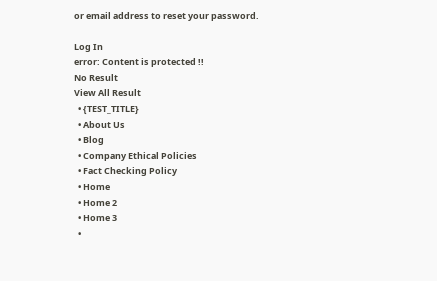or email address to reset your password.

Log In
error: Content is protected !!
No Result
View All Result
  • {TEST_TITLE}
  • About Us
  • Blog
  • Company Ethical Policies
  • Fact Checking Policy
  • Home
  • Home 2
  • Home 3
  •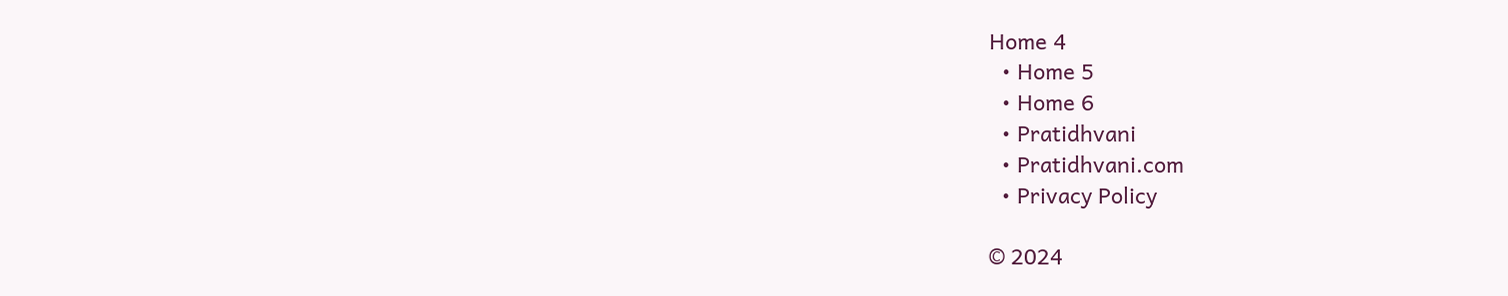Home 4
  • Home 5
  • Home 6
  • Pratidhvani
  • Pratidhvani.com
  • Privacy Policy

© 2024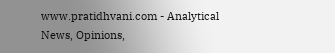www.pratidhvani.com - Analytical News, Opinions,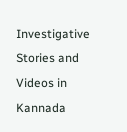Investigative Stories and Videos in Kannada